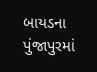બાયડના પુંજાપુરમાં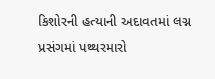કિશોરની હત્યાની અદાવતમાં લગ્ન પ્રસંગમાં પથ્થરમારો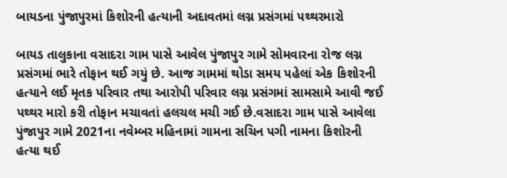બાયડના પુંજાપુરમાં કિશોરની હત્યાની અદાવતમાં લગ્ન પ્રસંગમાં પથ્થરમારો

બાયડ તાલુકાના વસાદરા ગામ પાસે આવેલ પુંજાપુર ગામે સોમવારના રોજ લગ્ન પ્રસંગમાં ભારે તોફાન થઈ ગયું છે. આજ ગામમાં થોડા સમય પહેલાં એક કિશોરની હત્યાને લઈ મૃતક પરિવાર તથા આરોપી પરિવાર લગ્ન પ્રસંગમાં સામસામે આવી જઈ પથ્થર મારો કરી તોફાન મચાવતાં હલચલ મચી ગઈ છે.વસાદરા ગામ પાસે આવેલા પુંજાપુર ગામે 2021ના નવેમ્બર મહિનામાં ગામના સચિન પગી નામના કિશોરની હત્યા થઈ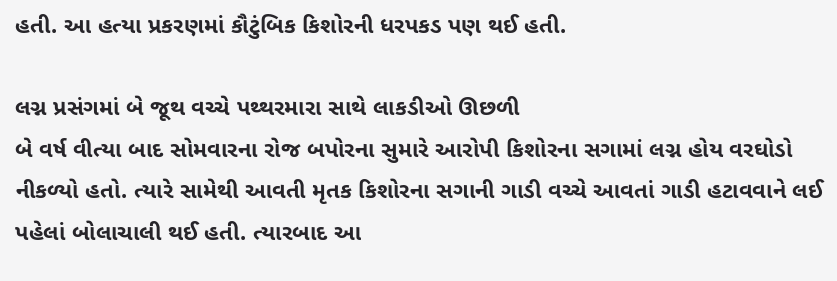હતી. આ હત્યા પ્રકરણમાં કૌટુંબિક કિશોરની ધરપકડ પણ થઈ હતી.

લગ્ન પ્રસંગમાં બે જૂથ વચ્ચે પથ્થરમારા સાથે લાકડીઓ ઊછળી
બે વર્ષ વીત્યા બાદ સોમવારના રોજ બપોરના સુમારે આરોપી કિશોરના સગામાં લગ્ન હોય વરઘોડો નીકળ્યો હતો. ત્યારે સામેથી આવતી મૃતક કિશોરના સગાની ગાડી વચ્ચે આવતાં ગાડી હટાવવાને લઈ પહેલાં બોલાચાલી થઈ હતી. ત્યારબાદ આ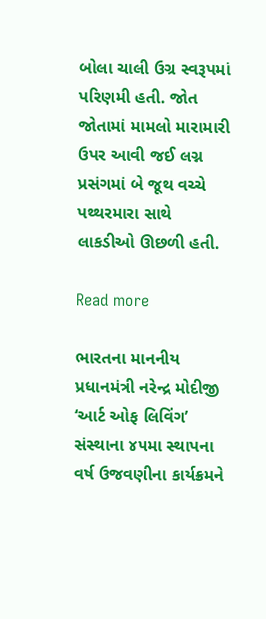બોલા ચાલી ઉગ્ર સ્વરૂપમાં પરિણમી હતી. જોત જોતામાં મામલો મારામારી ઉપર આવી જઈ લગ્ન પ્રસંગમાં બે જૂથ વચ્ચે પથ્થરમારા સાથે લાકડીઓ ઊછળી હતી.

Read more

ભારતના માનનીય પ્રધાનમંત્રી નરેન્દ્ર મોદીજી ‘આર્ટ ઓફ લિવિંગ’ સંસ્થાના ૪૫મા સ્થાપના વર્ષ ઉજવણીના કાર્યક્રમને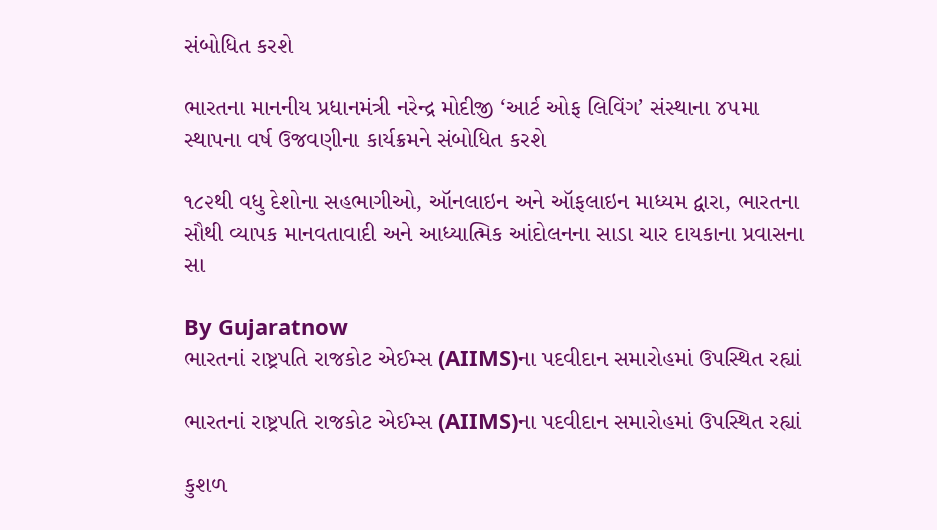સંબોધિત કરશે

ભારતના માનનીય પ્રધાનમંત્રી નરેન્દ્ર મોદીજી ‘આર્ટ ઓફ લિવિંગ’ સંસ્થાના ૪૫મા સ્થાપના વર્ષ ઉજવણીના કાર્યક્રમને સંબોધિત કરશે

૧૮૨થી વધુ દેશોના સહભાગીઓ, ઑનલાઇન અને ઑફલાઇન માધ્યમ દ્વારા, ભારતના સૌથી વ્યાપક માનવતાવાદી અને આધ્યાત્મિક આંદોલનના સાડા ચાર દાયકાના પ્રવાસના સા

By Gujaratnow
ભારતનાં રાષ્ટ્રપતિ રાજકોટ એઈમ્સ (AIIMS)ના પદવીદાન સમારોહમાં ઉપસ્થિત રહ્યાં

ભારતનાં રાષ્ટ્રપતિ રાજકોટ એઈમ્સ (AIIMS)ના પદવીદાન સમારોહમાં ઉપસ્થિત રહ્યાં

કુશળ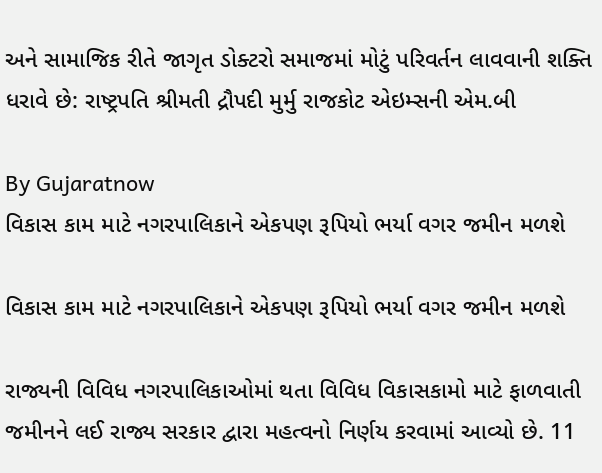અને સામાજિક રીતે જાગૃત ડોક્ટરો સમાજમાં મોટું પરિવર્તન લાવવાની શક્તિ ધરાવે છે: રાષ્ટ્રપતિ શ્રીમતી દ્રૌપદી મુર્મુ રાજકોટ એઇમ્સની એમ.બી

By Gujaratnow
વિકાસ કામ માટે નગરપાલિકાને એકપણ રૂપિયો ભર્યા વગર જમીન મળશે

વિકાસ કામ માટે નગરપાલિકાને એકપણ રૂપિયો ભર્યા વગર જમીન મળશે

રાજ્યની વિવિધ નગરપાલિકાઓમાં થતા વિવિધ વિકાસકામો માટે ફાળવાતી જમીનને લઈ રાજ્ય સરકાર દ્વારા મહત્વનો નિર્ણય કરવામાં આવ્યો છે. 11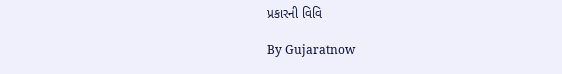પ્રકારની વિવિ

By Gujaratnow